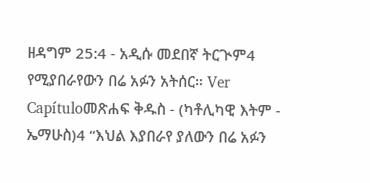ዘዳግም 25:4 - አዲሱ መደበኛ ትርጒም4 የሚያበራየውን በሬ አፉን አትሰር። Ver Capítuloመጽሐፍ ቅዱስ - (ካቶሊካዊ እትም - ኤማሁስ)4 “እህል እያበራየ ያለውን በሬ አፉን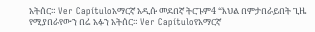አትሰር። Ver Capítuloአማርኛ አዲሱ መደበኛ ትርጉም4 “እህል በምታበራይበት ጊዜ የሚያበራየውን በሬ አፉን አትሰር። Ver Capítuloየአማርኛ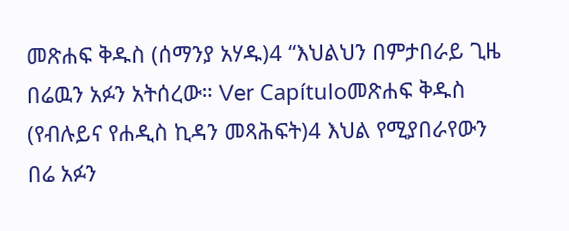መጽሐፍ ቅዱስ (ሰማንያ አሃዱ)4 “እህልህን በምታበራይ ጊዜ በሬዉን አፉን አትሰረው። Ver Capítuloመጽሐፍ ቅዱስ (የብሉይና የሐዲስ ኪዳን መጻሕፍት)4 እህል የሚያበራየውን በሬ አፉን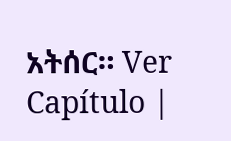አትሰር። Ver Capítulo |